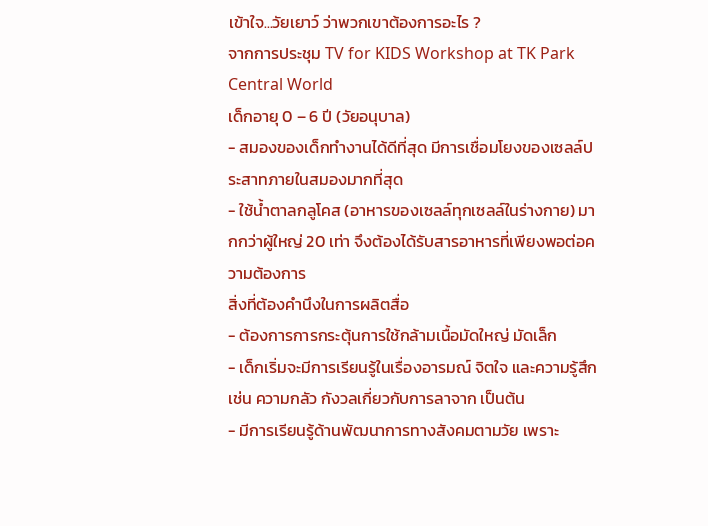เข้าใจ...วัยเยาว์ ว่าพวกเขาต้องการอะไร ?
จากการประชุม TV for KIDS Workshop at TK Park Central World
เด็กอายุ 0 – 6 ปี (วัยอนุบาล)
- สมองของเด็กทำงานได้ดีที่สุด มีการเชื่อมโยงของเซลล์ประสาทภายในสมองมากที่สุด
- ใช้น้ำตาลกลูโคส (อาหารของเซลล์ทุกเซลล์ในร่างกาย) มากกว่าผู้ใหญ่ 20 เท่า จึงต้องได้รับสารอาหารที่เพียงพอต่อความต้องการ
สิ่งที่ต้องคำนึงในการผลิตสื่อ
- ต้องการการกระตุ้นการใช้กล้ามเนื้อมัดใหญ่ มัดเล็ก
- เด็กเริ่มจะมีการเรียนรู้ในเรื่องอารมณ์ จิตใจ และความรู้สึก เช่น ความกลัว กังวลเกี่ยวกับการลาจาก เป็นต้น
- มีการเรียนรู้ด้านพัฒนาการทางสังคมตามวัย เพราะ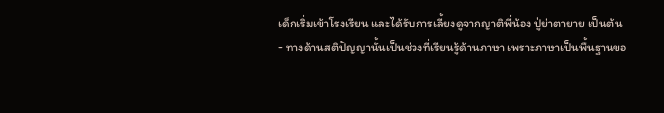เด็กเริ่มเข้าโรงเรียน และได้รับการเลี้ยงดูจากญาติพี่น้อง ปู่ย่าตายาย เป็นต้น
- ทางด้านสติปัญญานั้นเป็นช่วงที่เรียนรู้ด้านภาษา เพราะภาษาเป็นพื้นฐานขอ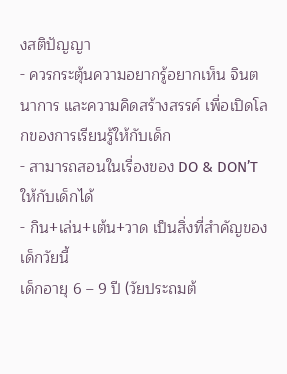งสติปัญญา
- ควรกระตุ้นความอยากรู้อยากเห็น จินตนาการ และความคิดสร้างสรรค์ เพื่อเปิดโลกของการเรียนรู้ให้กับเด็ก
- สามารถสอนในเรื่องของ DO & DON’T ให้กับเด็กได้
- กิน+เล่น+เต้น+วาด เป็นสิ่งที่สำคัญของเด็กวัยนี้
เด็กอายุ 6 – 9 ปี (วัยประถมต้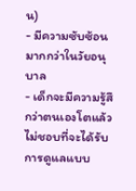น)
- มีความซับซ้อนมากกว่าในวัยอนุบาล
- เด็กจะมีความรู้สึกว่าตนเองโตแล้ว ไม่ชอบที่จะได้รับการดูแลแบบ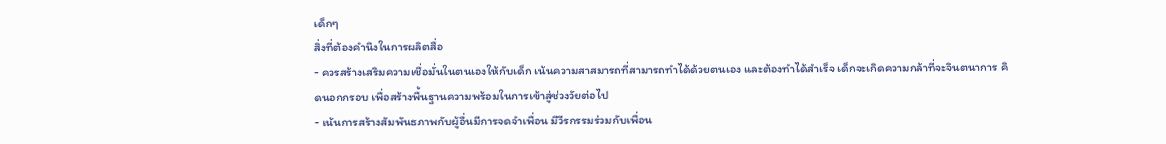เด็กๆ
สิ่งที่ต้องคำนึงในการผลิตสื่อ
- ควรสร้างเสริมความเชื่อมั่นในตนเองให้กับเด็ก เน้นความสาสมารถที่สามารถทำได้ด้วยตนเอง และต้องทำได้สำเร็จ เด็กจะเกิดความกล้าที่จะจินตนาการ คิดนอกกรอบ เพื่อสร้างพื้นฐานความพร้อมในการเข้าสู่ช่วงวัยต่อไป
- เน้นการสร้างสัมพันธภาพกับผู้อื่นมีการจดจำเพื่อน มีวีรกรรมร่วมกับเพื่อน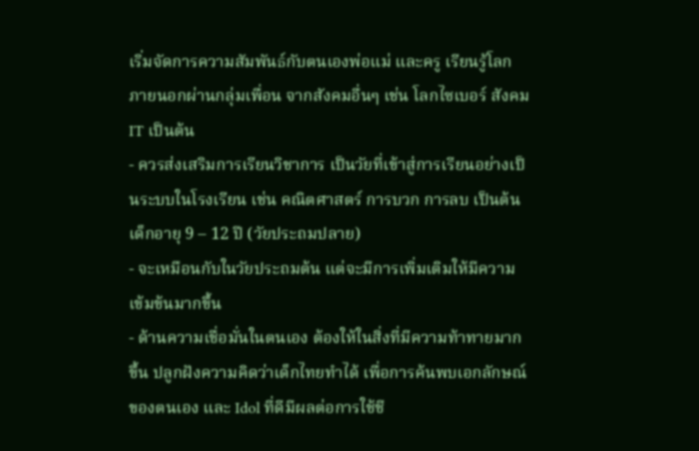เริ่มจัดการความสัมพันธ์กับตนเองพ่อแม่ และครู เรียนรู้โลกภายนอกผ่านกลุ่มเพื่อน จากสังคมอื่นๆ เช่น โลกไซเบอร์ สังคม IT เป็นต้น
- ควรส่งเสริมการเรียนวิชาการ เป็นวัยที่เข้าสู่การเรียนอย่างเป็นระบบในโรงเรียน เช่น คณิตศาสตร์ การบวก การลบ เป็นต้น
เด็กอายุ 9 – 12 ปี (วัยประถมปลาย)
- จะเหมือนกับในวัยประถมต้น แต่จะมีการเพิ่มเติมให้มีความเข้มข้นมากขึ้น
- ด้านความเชื่อมั่นในตนเอง ต้องให้ในสิ่งที่มีความท้าทายมากขึ้น ปลูกฝังความคิดว่าเด็กไทยทำได้ เพื่อการค้นพบเอกลักษณ์ของตนเอง และ Idol ที่ดีมีผลต่อการใช้ชี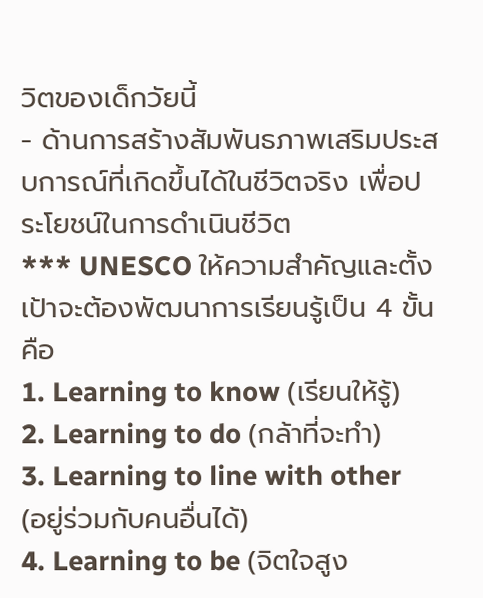วิตของเด็กวัยนี้
- ด้านการสร้างสัมพันธภาพเสริมประสบการณ์ที่เกิดขึ้นได้ในชีวิตจริง เพื่อประโยชน์ในการดำเนินชีวิต
*** UNESCO ให้ความสำคัญและตั้งเป้าจะต้องพัฒนาการเรียนรู้เป็น 4 ขั้น คือ
1. Learning to know (เรียนให้รู้)
2. Learning to do (กล้าที่จะทำ)
3. Learning to line with other (อยู่ร่วมกับคนอื่นได้)
4. Learning to be (จิตใจสูง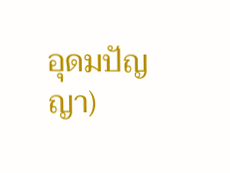อุดมปัญญา)